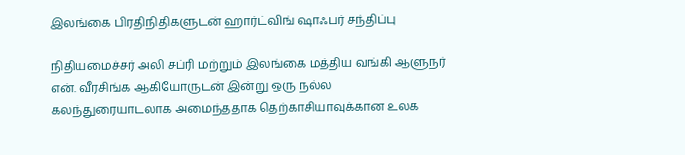இலங்கை பிரதிநிதிகளுடன் ஹார்ட்விங் ஷாஃபர் சந்திப்பு

நிதியமைச்சர் அலி சப்ரி மற்றும் இலங்கை மத்திய வங்கி ஆளுநர் என். வீரசிங்க ஆகியோருடன் இன்று ஒரு நல்ல கலந்துரையாடலாக அமைந்ததாக தெற்காசியாவுக்கான உலக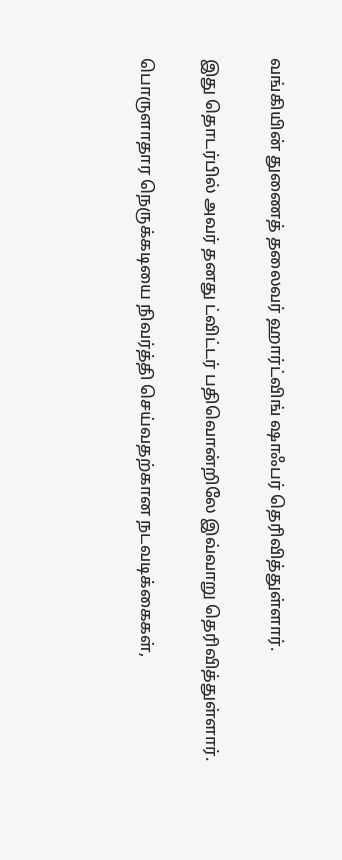வங்கியின் துணைத் தலைவர் ஹார்ட்விங் ஷாஃபர் தெரிவித்துள்ளார்.

இது தொடர்பில் அவர் தனது ட்விட்டர் பதிவொன்றிலே இவ்வாறு தெரிவித்துள்ளார்.

பொருளாதார நெருக்கடியை நிவர்த்தி செய்வதற்கான நடவடிக்கைகள்,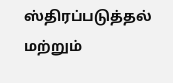ஸ்திரப்படுத்தல் மற்றும்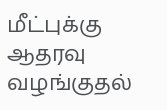மீட்புக்கு ஆதரவு வழங்குதல்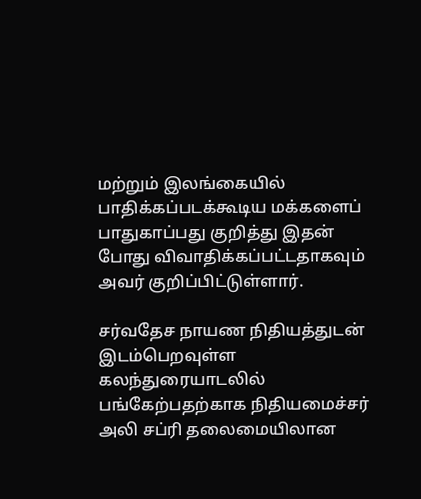மற்றும் இலங்கையில் பாதிக்கப்படக்கூடிய மக்களைப் பாதுகாப்பது குறித்து இதன் போது விவாதிக்கப்பட்டதாகவும் அவர் குறிப்பிட்டுள்ளார்.

சர்வதேச நாயண நிதியத்துடன் இடம்பெறவுள்ள கலந்துரையாடலில் பங்கேற்பதற்காக நிதியமைச்சர் அலி சப்ரி தலைமையிலான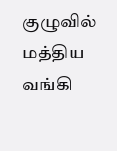குழுவில் மத்திய வங்கி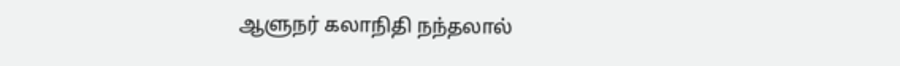ஆளுநர் கலாநிதி நந்தலால்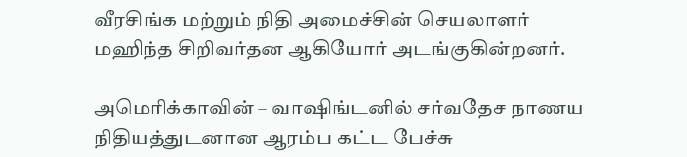வீரசிங்க மற்றும் நிதி அமைச்சின் செயலாளர் மஹிந்த சிறிவர்தன ஆகியோர் அடங்குகின்றனர்.

அமெரிக்காவின் – வாஷிங்டனில் சர்வதேச நாணய நிதியத்துடனான ஆரம்ப கட்ட பேச்சு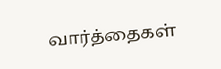வார்த்தைகள்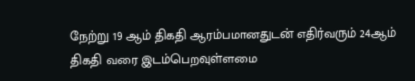நேற்று 19 ஆம் திகதி ஆரம்பமானதுடன் எதிர்வரும் 24ஆம் திகதி வரை இடம்பெறவுள்ளமை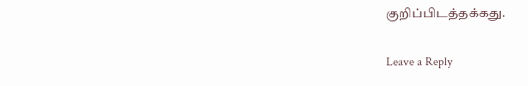குறிப்பிடத்தக்கது.

Leave a Reply